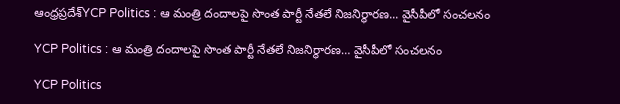ఆంధ్రప్రదేశ్‌YCP Politics : ఆ మంత్రి దందాలపై సొంత పార్టీ నేతలే నిజనిర్థారణ... వైసీపీలో సంచలనం

YCP Politics : ఆ మంత్రి దందాలపై సొంత పార్టీ నేతలే నిజనిర్థారణ… వైసీపీలో సంచలనం

YCP Politics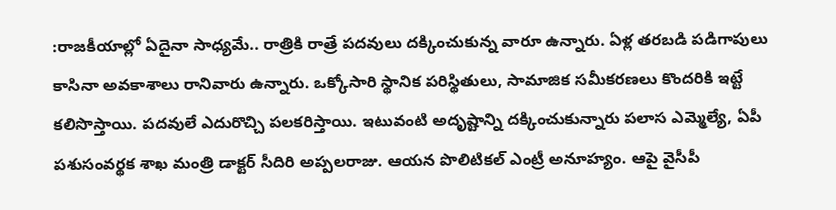:రాజకీయాల్లో ఏదైనా సాధ్యమే.. రాత్రికి రాత్రే పదవులు దక్కించుకున్న వారూ ఉన్నారు. ఏళ్ల తరబడి పడిగాపులు కాసినా అవకాశాలు రానివారు ఉన్నారు. ఒక్కోసారి స్థానిక పరిస్థితులు, సామాజిక సమీకరణలు కొందరికి ఇట్టే కలిసొస్తాయి. పదవులే ఎదురొచ్చి పలకరిస్తాయి. ఇటువంటి అదృష్టాన్ని దక్కించుకున్నారు పలాస ఎమ్మెల్యే, ఏపీ పశుసంవర్థక శాఖ మంత్రి డాక్టర్ సీదిరి అప్పలరాజు. ఆయన పొలిటికల్ ఎంట్రీ అనూహ్యం. ఆపై వైసీపీ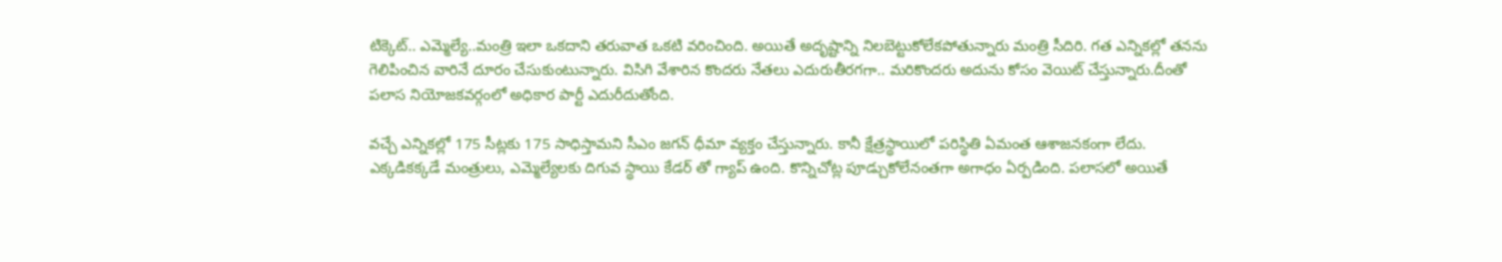టిక్కెట్.. ఎమ్మెల్యే..మంత్రి ఇలా ఒకదాని తరువాత ఒకటి వరించింది. అయితే అదృష్టాన్ని నిలబెట్టుకోలేకపోతున్నారు మంత్రి సీదిరి. గత ఎన్నికల్లో తనను గెలిపించిన వారినే దూరం చేసుకుంటున్నారు. విసిగి వేశారిన కొందరు నేతలు ఎదురుతీరగగా.. మరికొందరు అదును కోసం వెయిట్ చేస్తున్నారు.దీంతో పలాస నియోజకవర్గంలో అధికార పార్టీ ఎదురీదుతోంది.

వచ్చే ఎన్నికల్లో 175 సీట్లకు 175 సాధిస్తామని సీఎం జగన్ ధీమా వ్యక్తం చేస్తున్నారు. కానీ క్షేత్రస్థాయిలో పరిస్థితి ఏమంత ఆశాజనకంగా లేదు. ఎక్కడికక్కడే మంత్రులు, ఎమ్మెల్యేలకు దిగువ స్థాయి కేడర్ తో గ్యాప్ ఉంది. కొన్నిచోట్ల పూడ్చుకోలేనంతగా అగాధం ఏర్పడింది. పలాసలో అయితే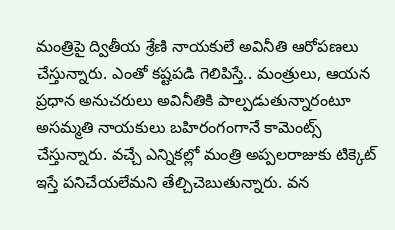మంత్రిపై ద్వితీయ శ్రేణి నాయకులే అవినీతి ఆరోపణలు చేస్తున్నారు. ఎంతో కష్టపడి గెలిపిస్తే.. మంత్రులు, ఆయన ప్రధాన అనుచరులు అవినీతికి పాల్పడుతున్నారంటూ అసమ్మతి నాయకులు బహిరంగంగానే కామెంట్స్ చేస్తున్నారు. వచ్చే ఎన్నికల్లో మంత్రి అప్పలరాజుకు టిక్కెట్ ఇస్తే పనిచేయలేమని తేల్చిచెబుతున్నారు. వన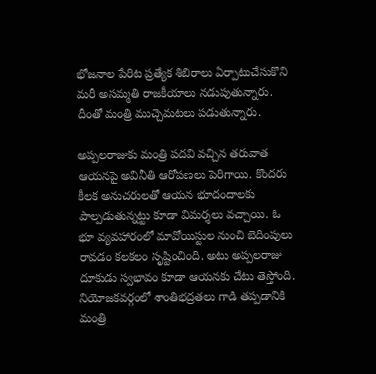భోజనాల పేరిట ప్రత్యేక శిబిరాలు ఏర్పాటుచేసుకొని మరీ అసమ్మతి రాజకీయాలు నడుపుతున్నారు. దీంతో మంత్రి ముచ్చెమటలు పడుతున్నారు.

అప్పలరాజుకు మంత్రి పదవి వచ్చిన తరువాత ఆయనపై అవినీతి ఆరోపణలు పెరిగాయి. కొందరు కీలక అనుచరులతో ఆయన భూదందాలకు పాల్పడుతున్నట్టు కూడా విమర్శలు వచ్చాయి. ఓ భూ వ్యవహారంలో మావోయిస్టుల నుంచి బెదింపులు రావడం కలకలం సృష్టించింది. అటు అప్పలరాజు దూకుడు స్వభావం కూడా ఆయనకు చేటు తెస్తోంది. నియోజకవర్గంలో శాంతిభద్రతలు గాడి తప్పడానికి మంత్రి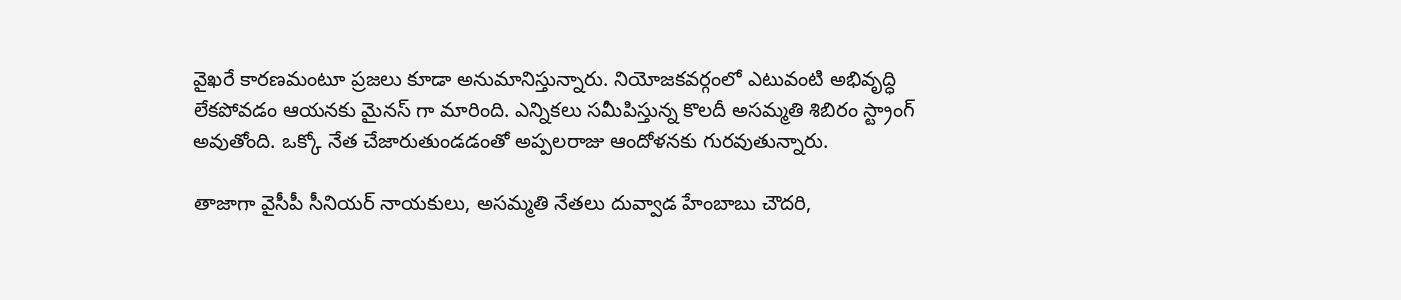వైఖరే కారణమంటూ ప్రజలు కూడా అనుమానిస్తున్నారు. నియోజకవర్గంలో ఎటువంటి అభివృద్ధి లేకపోవడం ఆయనకు మైనస్ గా మారింది. ఎన్నికలు సమీపిస్తున్న కొలదీ అసమ్మతి శిబిరం స్ట్రాంగ్ అవుతోంది. ఒక్కో నేత చేజారుతుండడంతో అప్పలరాజు ఆందోళనకు గురవుతున్నారు.

తాజాగా వైసీపీ సీనియర్ నాయకులు, అసమ్మతి నేతలు దువ్వాడ హేంబాబు చౌదరి,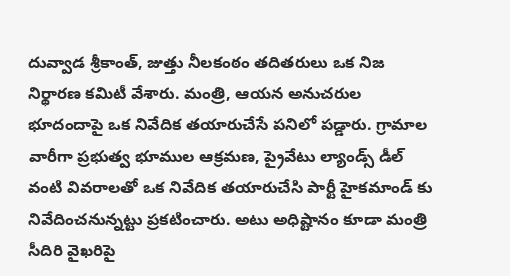దువ్వాడ శ్రీకాంత్, జుత్తు నీలకంఠం తదితరులు ఒక నిజ నిర్థారణ కమిటీ వేశారు. మంత్రి, ఆయన అనుచరుల భూదందాపై ఒక నివేదిక తయారుచేసే పనిలో పడ్డారు. గ్రామాల వారీగా ప్రభుత్వ భూముల ఆక్రమణ, ప్రైవేటు ల్యాండ్స్ డీల్ వంటి వివరాలతో ఒక నివేదిక తయారుచేసి పార్టీ హైకమాండ్ కు నివేదించనున్నట్టు ప్రకటించారు. అటు అధిష్టానం కూడా మంత్రి సీదిరి వైఖరిపై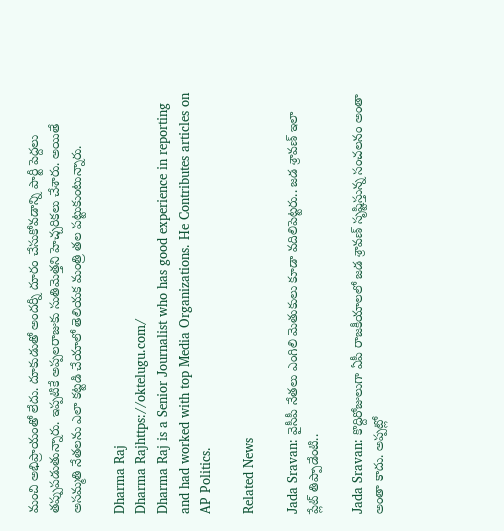మంచి అభిప్రాయంతో లేదు. దూకుడుతో అందర్నీ దూరం చేసుకోవడాన్ని పార్టీ పెద్దలు తప్పుపడుతున్నారు. ఇప్పటికే అప్పలరాజుకు సుతిమెత్తని హెచ్చరికలు చేశారు. అయితే అసమ్మతి నేతలను ఎలా కట్టడి చేయాలో తెలియక మంత్రి తల పట్టుకుంటున్నారు.

Dharma Raj
Dharma Rajhttps://oktelugu.com/
Dharma Raj is a Senior Journalist who has good experience in reporting and had worked with top Media Organizations. He Contributes articles on AP Politics.

Related News

Jada Sravan: వైసీపీ నేతలు ఎంగిలి మెతుకులు కూడా వదిలిపెట్టరు.. జడ శ్రావణ్ ఇలా ప్లేట్ తిప్పాడేంటి..

Jada Sravan: కొద్దిరోజులుగా ఏపీ రాజకీయాలలో జడ శ్రావణ్ సృష్టిస్తున్న సంచలనం అంతా అంతా కాదు. అప్పట్లో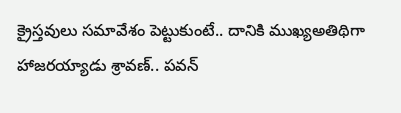క్రైస్తవులు సమావేశం పెట్టుకుంటే.. దానికి ముఖ్యఅతిథిగా హాజరయ్యాడు శ్రావణ్.. పవన్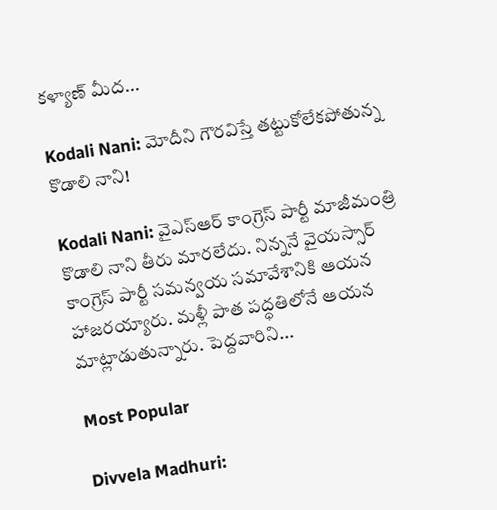కళ్యాణ్ మీద...

Kodali Nani: మోదీని గౌరవిస్తే తట్టుకోలేకపోతున్న కొడాలి నాని!

Kodali Nani: వైఎస్ఆర్ కాంగ్రెస్ పార్టీ మాజీమంత్రి కొడాలి నాని తీరు మారలేదు. నిన్ననే వైయస్సార్ కాంగ్రెస్ పార్టీ సమన్వయ సమావేశానికి ఆయన హాజరయ్యారు. మళ్లీ పాత పద్ధతిలోనే ఆయన మాట్లాడుతున్నారు. పెద్దవారిని...

Most Popular

Divvela Madhuri: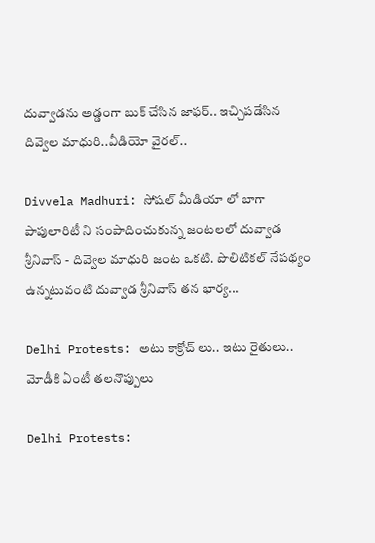దువ్వాడను అడ్డంగా బుక్ చేసిన జాఫర్.. ఇచ్చిపడేసిన దివ్వెల మాధురి..వీడియో వైరల్..

Divvela Madhuri: సోషల్ మీడియా లో బాగా పాపులారిటీ ని సంపాదించుకున్న జంటలలో దువ్వాడ శ్రీనివాస్ - దివ్వెల మాధురి జంట ఒకటి. పొలిటికల్ నేపథ్యం ఉన్నటువంటి దువ్వాడ శ్రీనివాస్ తన భార్య...

Delhi Protests: అటు కాక్రోచ్ లు.. ఇటు రైతులు.. మోడీకి ఏంటీ తలనొప్పులు

Delhi Protests: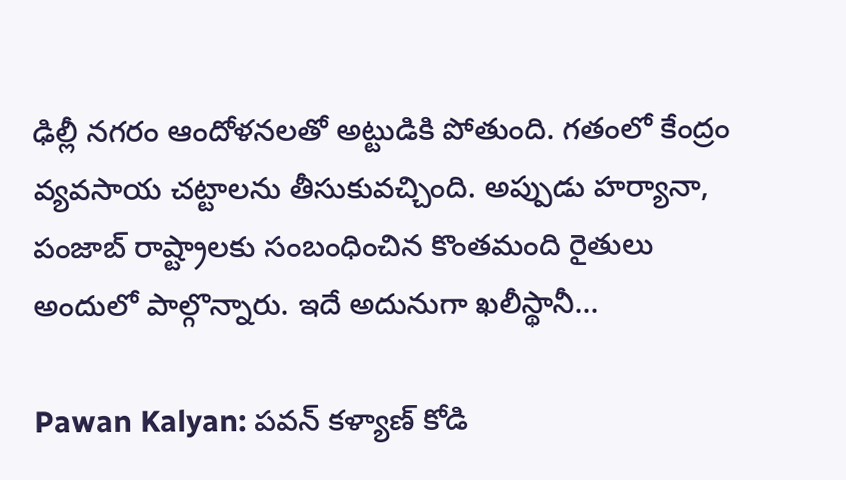ఢిల్లీ నగరం ఆందోళనలతో అట్టుడికి పోతుంది. గతంలో కేంద్రం వ్యవసాయ చట్టాలను తీసుకువచ్చింది. అప్పుడు హర్యానా, పంజాబ్ రాష్ట్రాలకు సంబంధించిన కొంతమంది రైతులు అందులో పాల్గొన్నారు. ఇదే అదునుగా ఖలీస్థానీ...

Pawan Kalyan: పవన్ కళ్యాణ్ కోడి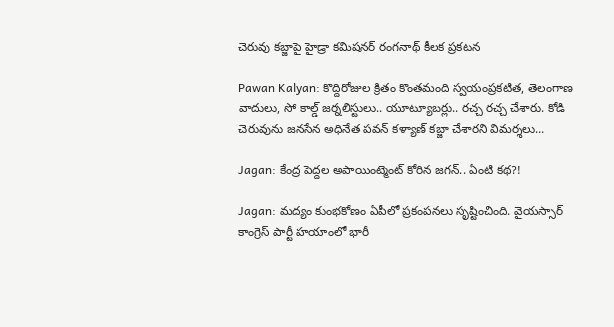చెరువు కబ్జాపై హైడ్రా కమిషనర్ రంగనాథ్ కీలక ప్రకటన

Pawan Kalyan: కొద్దిరోజుల క్రితం కొంతమంది స్వయంప్రకటిత, తెలంగాణ వాదులు, సో కాల్డ్ జర్నలిస్టులు.. యూట్యూబర్లు.. రచ్చ రచ్చ చేశారు. కోడి చెరువును జనసేన అధినేత పవన్ కళ్యాణ్ కబ్జా చేశారని విమర్శలు...

Jagan: కేంద్ర పెద్దల అపాయింట్మెంట్ కోరిన జగన్.. ఏంటి కథ?!

Jagan: మద్యం కుంభకోణం ఏపీలో ప్రకంపనలు సృష్టించింది. వైయస్సార్ కాంగ్రెస్ పార్టీ హయాంలో భారీ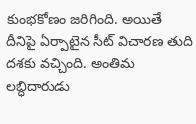కుంభకోణం జరిగింది. అయితే దీనిపై ఏర్పాటైన సీట్ విచారణ తుది దశకు వచ్చింది. అంతిమ లబ్ధిదారుడు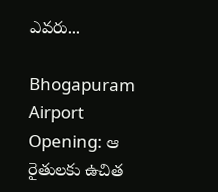ఎవరు...

Bhogapuram Airport Opening: ఆ రైతులకు ఉచిత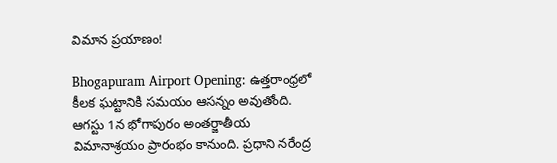విమాన ప్రయాణం!

Bhogapuram Airport Opening: ఉత్తరాంధ్రలో కీలక ఘట్టానికి సమయం ఆసన్నం అవుతోంది. ఆగస్టు 1న భోగాపురం అంతర్జాతీయ విమానాశ్రయం ప్రారంభం కానుంది. ప్రధాని నరేంద్ర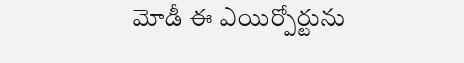మోడీ ఈ ఎయిర్పోర్టును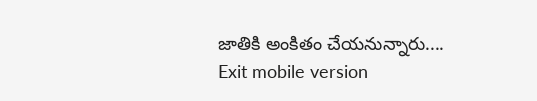జాతికి అంకితం చేయనున్నారు....
Exit mobile version